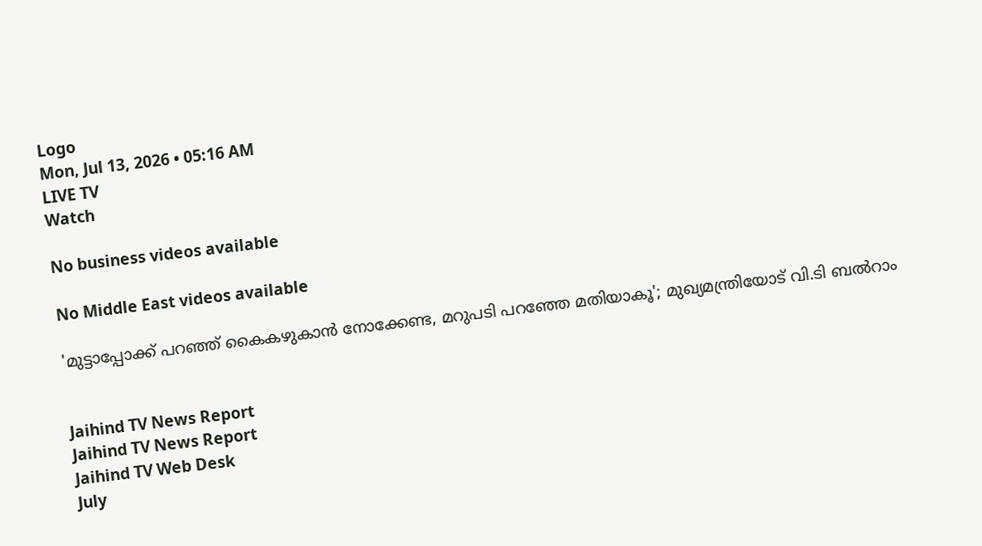Logo
Mon, Jul 13, 2026 • 05:16 AM
LIVE TV
Watch

No business videos available

No Middle East videos available

'മുട്ടാപ്പോക്ക് പറഞ്ഞ് കൈകഴുകാൻ നോക്കേണ്ട, മറുപടി പറഞ്ഞേ മതിയാകൂ'; മുഖ്യമന്ത്രിയോട് വി.ടി ബല്‍റാം


Jaihind TV News Report
Jaihind TV News Report
Jaihind TV Web Desk
July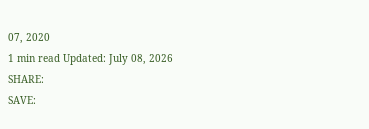07, 2020
1 min read Updated: July 08, 2026
SHARE:
SAVE: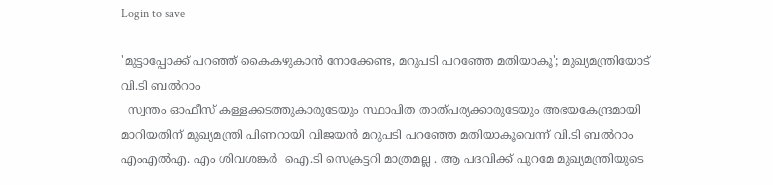Login to save

'മുട്ടാപ്പോക്ക് പറഞ്ഞ് കൈകഴുകാൻ നോക്കേണ്ട, മറുപടി പറഞ്ഞേ മതിയാകൂ'; മുഖ്യമന്ത്രിയോട് വി.ടി ബല്‍റാം
  സ്വന്തം ഓഫീസ് കള്ളക്കടത്തുകാരുടേയും സ്ഥാപിത താത്പര്യക്കാരുടേയും അഭയകേന്ദ്രമായി മാറിയതിന് മുഖ്യമന്ത്രി പിണറായി വിജയന്‍ മറുപടി പറഞ്ഞേ മതിയാകൂവെന്ന് വി.ടി ബല്‍റാം എംഎല്‍എ. എം ശിവശങ്കർ  ഐ.ടി സെക്രട്ടറി മാത്രമല്ല . ആ പദവിക്ക് പുറമേ മുഖ്യമന്ത്രിയുടെ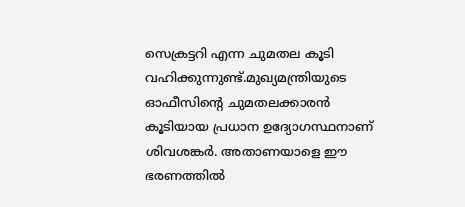സെക്രട്ടറി എന്ന ചുമതല കൂടി  വഹിക്കുന്നുണ്ട്.മുഖ്യമന്ത്രിയുടെ ഓഫീസിന്‍റെ ചുമതലക്കാരൻ കൂടിയായ പ്രധാന ഉദ്യോഗസ്ഥനാണ് ശിവശങ്കർ. അതാണയാളെ ഈ ഭരണത്തിൽ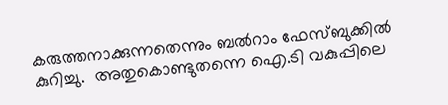കരുത്തനാക്കുന്നതെന്നും ബല്‍റാം ഫേസ്ബുക്കില്‍ കുറിച്ചു.  അതുകൊണ്ടുതന്നെ ഐ.ടി വകുപ്പിലെ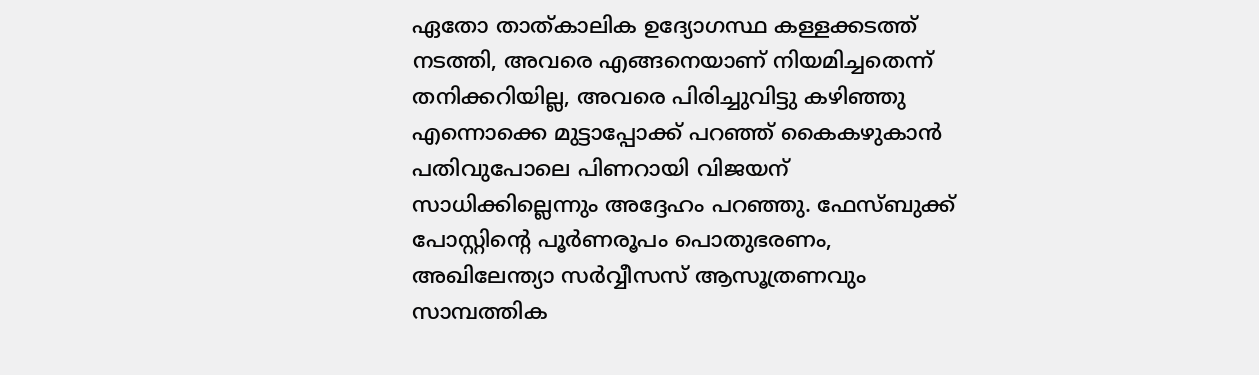ഏതോ താത്കാലിക ഉദ്യോഗസ്ഥ കള്ളക്കടത്ത് നടത്തി, അവരെ എങ്ങനെയാണ് നിയമിച്ചതെന്ന് തനിക്കറിയില്ല, അവരെ പിരിച്ചുവിട്ടു കഴിഞ്ഞു എന്നൊക്കെ മുട്ടാപ്പോക്ക് പറഞ്ഞ് കൈകഴുകാൻ പതിവുപോലെ പിണറായി വിജയന് സാധിക്കില്ലെന്നും അദ്ദേഹം പറഞ്ഞു. ഫേസ്ബുക്ക് പോസ്റ്റിന്‍റെ പൂർണരൂപം പൊതുഭരണം, അഖിലേന്ത്യാ സർവ്വീസസ് ആസൂത്രണവും സാമ്പത്തിക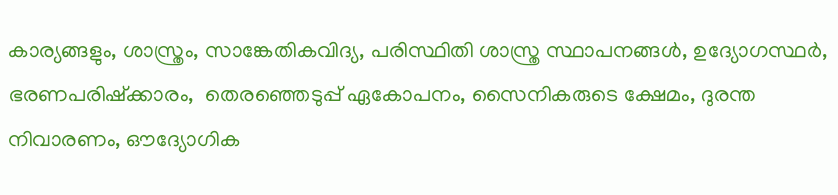കാര്യങ്ങളും, ശാസ്ത്രം, സാങ്കേതികവിദ്യ, പരിസ്ഥിതി ശാസ്ത്ര സ്ഥാപനങ്ങൾ, ഉദ്യോഗസ്ഥർ, ഭരണപരിഷ്ക്കാരം,  തെരഞ്ഞെടുപ്പ് ഏകോപനം, സൈനികരുടെ ക്ഷേമം, ദുരന്ത നിവാരണം, ഔദ്യോഗിക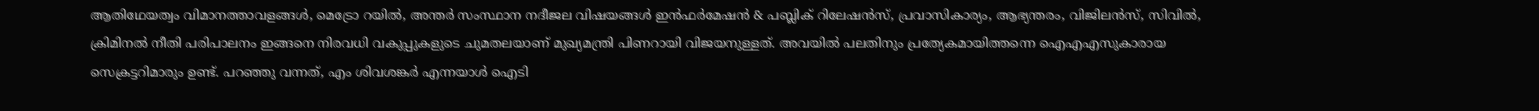ആതിഥേയത്വം വിമാനത്താവളങ്ങൾ, മെട്രോ റയിൽ, അന്തർ സംസ്ഥാന നദീജല വിഷയങ്ങൾ ഇൻഫർമേഷൻ & പബ്ലിക് റിലേഷൻസ്, പ്രവാസികാര്യം, ആഭ്യന്തരം, വിജിലൻസ്, സിവിൽ, ക്രിമിനൽ നീതി പരിപാലനം ഇങ്ങനെ നിരവധി വകുപ്പുകളുടെ ചുമതലയാണ് മുഖ്യമന്ത്രി പിണറായി വിജയനുള്ളത്. അവയിൽ പലതിനും പ്രത്യേകമായിത്തന്നെ ഐഎഎസുകാരായ സെക്രട്ടറിമാരും ഉണ്ട്. പറഞ്ഞു വന്നത്, എം ശിവശങ്കർ എന്നയാൾ ഐടി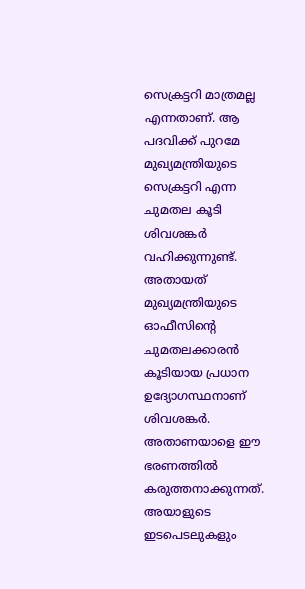സെക്രട്ടറി മാത്രമല്ല എന്നതാണ്. ആ പദവിക്ക് പുറമേ മുഖ്യമന്ത്രിയുടെ സെക്രട്ടറി എന്ന ചുമതല കൂടി ശിവശങ്കർ വഹിക്കുന്നുണ്ട്. അതായത് മുഖ്യമന്ത്രിയുടെ ഓഫീസിൻ്റെ ചുമതലക്കാരൻ കൂടിയായ പ്രധാന ഉദ്യോഗസ്ഥനാണ് ശിവശങ്കർ. അതാണയാളെ ഈ ഭരണത്തിൽ കരുത്തനാക്കുന്നത്. അയാളുടെ ഇടപെടലുകളും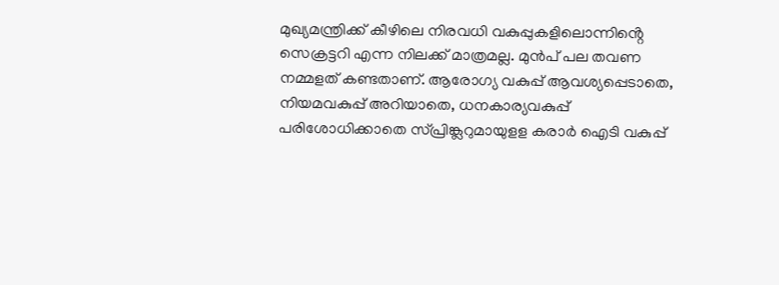മുഖ്യമന്ത്രിക്ക് കീഴിലെ നിരവധി വകുപ്പുകളിലൊന്നിൻ്റെ സെക്രട്ടറി എന്ന നിലക്ക് മാത്രമല്ല. മുൻപ് പല തവണ നമ്മളത് കണ്ടതാണ്. ആരോഗ്യ വകുപ്പ് ആവശ്യപ്പെടാതെ, നിയമവകുപ്പ് അറിയാതെ, ധനകാര്യവകുപ്പ് പരിശോധിക്കാതെ സ്പ്രിങ്ക്ലറുമായുളള കരാർ ഐടി വകുപ്പ്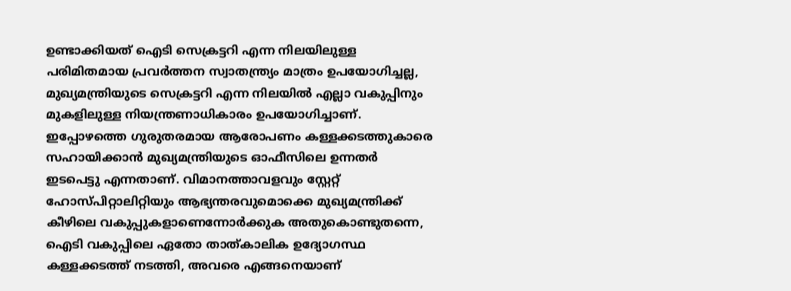ഉണ്ടാക്കിയത് ഐടി സെക്രട്ടറി എന്ന നിലയിലുള്ള പരിമിതമായ പ്രവർത്തന സ്വാതന്ത്ര്യം മാത്രം ഉപയോഗിച്ചല്ല, മുഖ്യമന്ത്രിയുടെ സെക്രട്ടറി എന്ന നിലയിൽ എല്ലാ വകുപ്പിനും മുകളിലുള്ള നിയന്ത്രണാധികാരം ഉപയോഗിച്ചാണ്. ഇപ്പോഴത്തെ ഗുരുതരമായ ആരോപണം കള്ളക്കടത്തുകാരെ സഹായിക്കാൻ മുഖ്യമന്ത്രിയുടെ ഓഫീസിലെ ഉന്നതർ ഇടപെട്ടു എന്നതാണ്. വിമാനത്താവളവും സ്റ്റേറ്റ് ഹോസ്പിറ്റാലിറ്റിയും ആഭ്യന്തരവുമൊക്കെ മുഖ്യമന്ത്രിക്ക് കീഴിലെ വകുപ്പുകളാണെന്നോർക്കുക അതുകൊണ്ടുതന്നെ, ഐടി വകുപ്പിലെ ഏതോ താത്കാലിക ഉദ്യോഗസ്ഥ കള്ളക്കടത്ത് നടത്തി, അവരെ എങ്ങനെയാണ്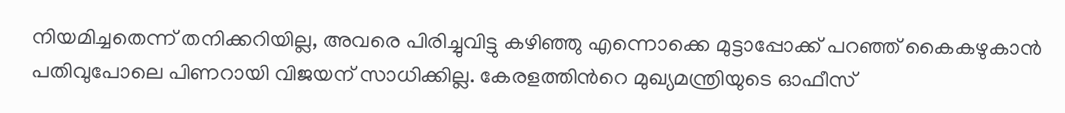നിയമിച്ചതെന്ന് തനിക്കറിയില്ല, അവരെ പിരിച്ചുവിട്ടു കഴിഞ്ഞു എന്നൊക്കെ മുട്ടാപ്പോക്ക് പറഞ്ഞ് കൈകഴുകാൻ പതിവുപോലെ പിണറായി വിജയന് സാധിക്കില്ല. കേരളത്തിന്‍റെ മുഖ്യമന്ത്രിയുടെ ഓഫീസ്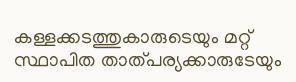കള്ളക്കടത്തുകാരുടെയും മറ്റ് സ്ഥാപിത താത്പര്യക്കാരുടേയും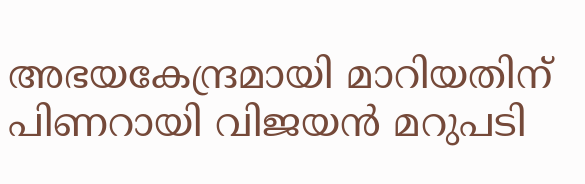അഭയകേന്ദ്രമായി മാറിയതിന് പിണറായി വിജയൻ മറുപടി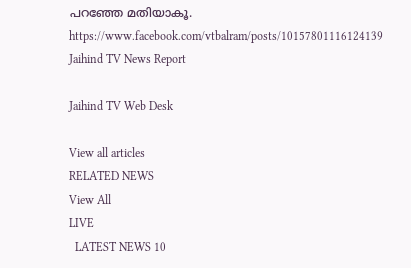പറഞ്ഞേ മതിയാകൂ.   https://www.facebook.com/vtbalram/posts/10157801116124139
Jaihind TV News Report

Jaihind TV Web Desk

View all articles
RELATED NEWS
View All
LIVE
  LATEST NEWS 10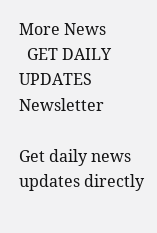More News
  GET DAILY UPDATES
Newsletter

Get daily news updates directly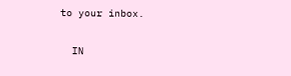to your inbox.

  IN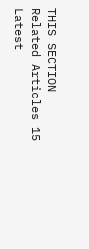THIS SECTION
Related Articles 15
Latest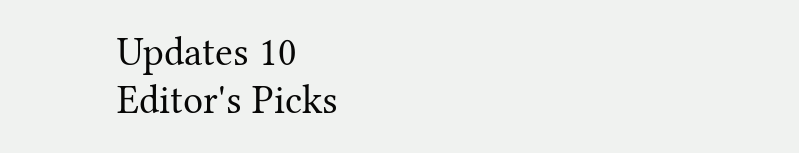Updates 10
Editor's Picks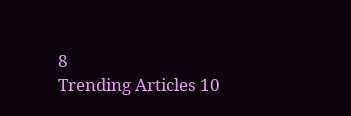8
Trending Articles 10